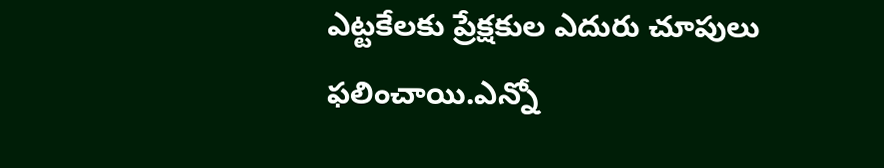ఎట్టకేలకు ప్రేక్షకుల ఎదురు చూపులు ఫలించాయి.ఎన్నో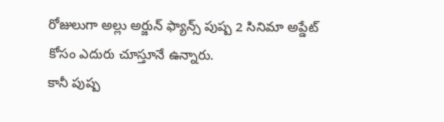రోజులుగా అల్లు అర్జున్ ఫ్యాన్స్ పుష్ప 2 సినిమా అప్డేట్ కోసం ఎదురు చూస్తూనే ఉన్నారు.
కానీ పుష్ప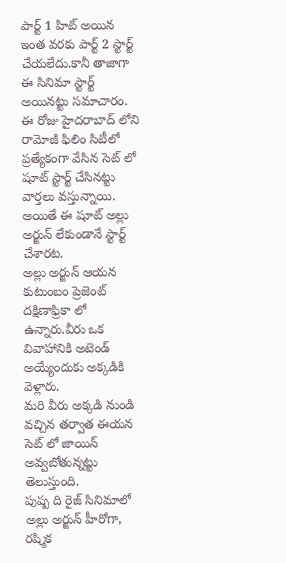పార్ట్ 1 హిట్ అయిన ఇంత వరకు పార్ట్ 2 స్టార్ట్ చేయలేదు.కానీ తాజాగా ఈ సినిమా స్టార్ట్ అయినట్టు సమాచారం.
ఈ రోజు హైదరాబాద్ లోని రామోజీ ఫిలిం సిటీలో ప్రత్యేకంగా వేసిన సెట్ లో షూట్ స్టార్ట్ చేసినట్టు వార్తలు వస్తున్నాయి.
అయితే ఈ షూట్ అల్లు అర్జున్ లేకుండానే స్టార్ట్ చేశారట.
అల్లు అర్జున్ ఆయన కుటుంబం ప్రెజెంట్ దక్షిణాఫ్రికా లో ఉన్నారు.వీరు ఒక వివాహానికి అటెండ్ అయ్యేందుకు అక్కడికి వెళ్లారు.
మరి వీరు అక్కడి నుండి వచ్చిన తర్వాత ఈయన సెట్ లో జాయిన్ అవ్వబోతున్నట్టు తెలుస్తుంది.
పుష్ప ది రైజ్ సినిమాలో అల్లు అర్జున్ హీరోగా, రష్మిక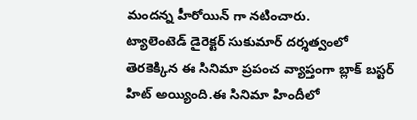మందన్న హీరోయిన్ గా నటించారు.
ట్యాలెంటెడ్ డైరెక్టర్ సుకుమార్ దర్శత్వంలో తెరకెక్కిన ఈ సినిమా ప్రపంచ వ్యాప్తంగా బ్లాక్ బస్టర్ హిట్ అయ్యింది.ఈ సినిమా హిందీలో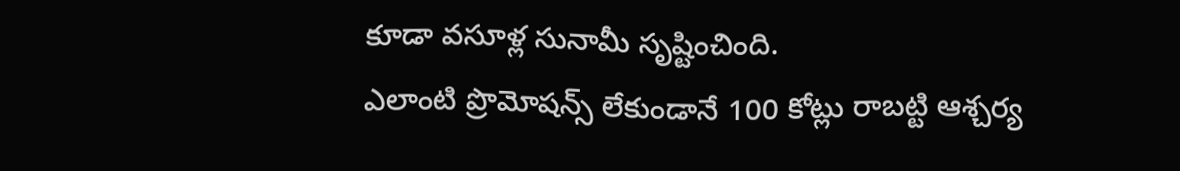కూడా వసూళ్ల సునామీ సృష్టించింది.
ఎలాంటి ప్రొమోషన్స్ లేకుండానే 100 కోట్లు రాబట్టి ఆశ్చర్య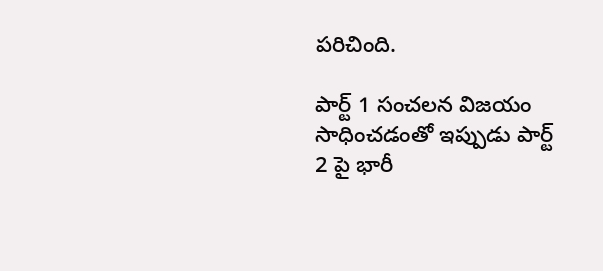పరిచింది.

పార్ట్ 1 సంచలన విజయం సాధించడంతో ఇప్పుడు పార్ట్ 2 పై భారీ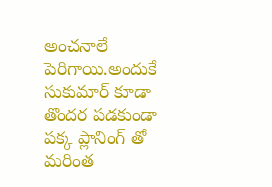అంచనాలే పెరిగాయి.అందుకే సుకుమార్ కూడా తొందర పడకుండా పక్క ప్లానింగ్ తో మరింత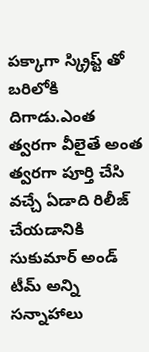పక్కాగా స్క్రిప్ట్ తో బరిలోకి దిగాడు.ఎంత త్వరగా వీలైతే అంత త్వరగా పూర్తి చేసి వచ్చే ఏడాది రిలీజ్ చేయడానికి సుకుమార్ అండ్ టీమ్ అన్ని సన్నాహాలు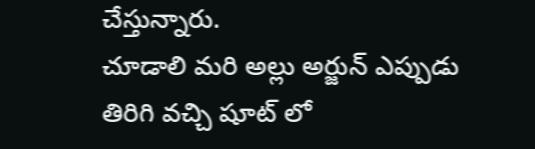చేస్తున్నారు.
చూడాలి మరి అల్లు అర్జున్ ఎప్పుడు తిరిగి వచ్చి షూట్ లో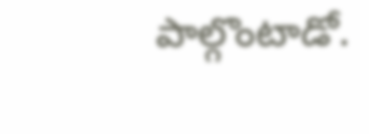పాల్గొంటాడో.